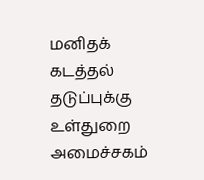மனிதக் கடத்தல் தடுப்புக்கு உள்துறை அமைச்சகம்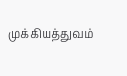முக்கியத்துவம்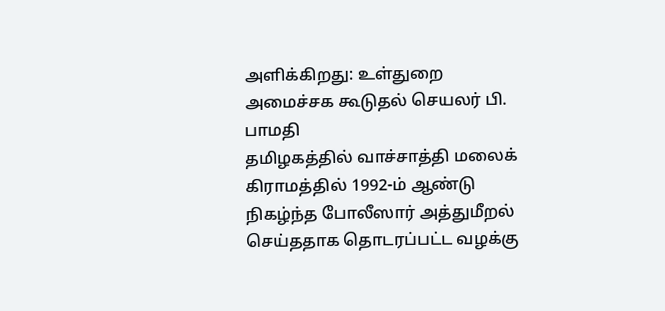அளிக்கிறது: உள்துறை அமைச்சக கூடுதல் செயலர் பி. பாமதி
தமிழகத்தில் வாச்சாத்தி மலைக் கிராமத்தில் 1992-ம் ஆண்டு நிகழ்ந்த போலீஸார் அத்துமீறல் செய்ததாக தொடரப்பட்ட வழக்கு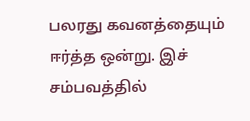பலரது கவனத்தையும் ஈர்த்த ஒன்று. இச் சம்பவத்தில்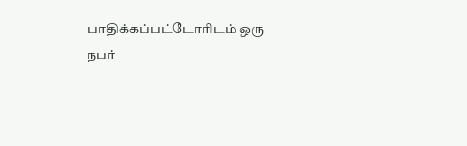பாதிக்கப்பட்டோரிடம் ஒரு நபர்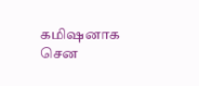கமிஷனாக சென